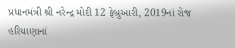પ્રધાનમંત્રી શ્રી નરેન્દ્ર મોદી 12 ફેબ્રુઆરી, 2019નાં રોજ હરિયાણાનાં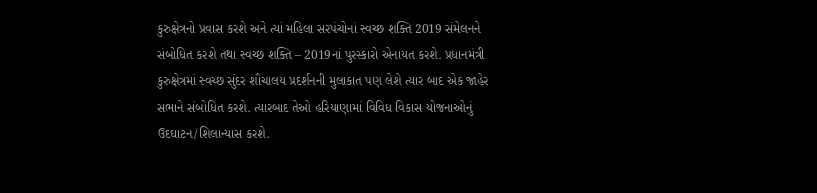કુરુક્ષેત્રનો પ્રવાસ કરશે અને ત્યાં મહિલા સરપંચોનાં સ્વચ્છ શક્તિ 2019 સંમેલનને સંબોધિત કરશે તથા સ્વચ્છ શક્તિ – 2019નાં પુરસ્કારો એનાયત કરશે. પ્રધાનમંત્રી કુરુક્ષેત્રમાં સ્વચ્છ સુંદર શૌચાલય પ્રદર્શનની મુલાકાત પણ લેશે ત્યાર બાદ એક જાહેર સભાને સંબોધિત કરશે. ત્યારબાદ તેઓ હરિયાણામાં વિવિધ વિકાસ યોજનાઓનું ઉદઘાટન/શિલાન્યાસ કરશે.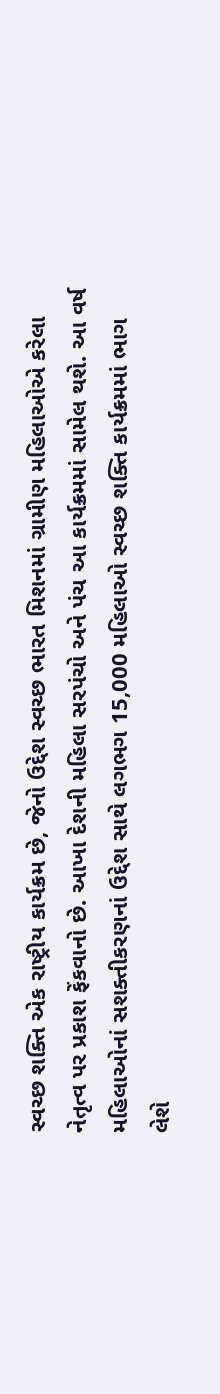સ્વચ્છ શક્તિ એક રાષ્ટ્રીય કાર્યક્રમ છે, જેનો ઉદ્દેશ સ્વચ્છ ભારત મિશનમાં ગ્રામીણ મહિલાઓએ કરેલા નેતૃત્વ પર પ્રકાશ ફેંકવાનો છે. આખા દેશની મહિલા સરપંચો અને પંચ આ કાર્યક્રમમાં સામેલ થશે. આ વર્ષ મહિલાઓનાં સશક્તીકરણનાં ઉદ્દેશ સાથે લગભગ 15,000 મહિલાઓ સ્વચ્છ શક્તિ કાર્યક્રમમાં ભાગ લેશે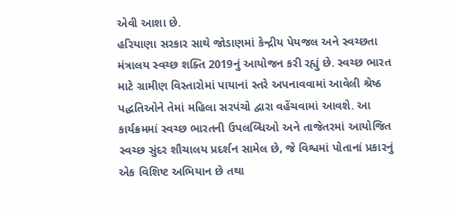એવી આશા છે.
હરિયાણા સરકાર સાથે જોડાણમાં કેન્દ્રીય પેયજલ અને સ્વચ્છતા મંત્રાલય સ્વચ્છ શક્તિ 2019નું આયોજન કરી રહ્યું છે. સ્વચ્છ ભારત માટે ગ્રામીણ વિસ્તારોમાં પાયાનાં સ્તરે અપનાવવામાં આવેલી શ્રેષ્ઠ પદ્ધતિઓને તેમાં મહિલા સરપંચો દ્વારા વહેંચવામાં આવશે. આ કાર્યક્રમમાં સ્વચ્છ ભારતની ઉપલબ્ધિઓ અને તાજેતરમાં આયોજિત સ્વચ્છ સુંદર શૌચાલય પ્રદર્શન સામેલ છે, જે વિશ્વમાં પોતાનાં પ્રકારનું એક વિશિષ્ટ અભિયાન છે તથા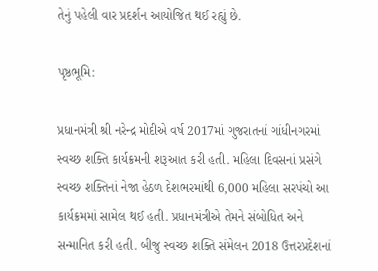તેનું પહેલી વાર પ્રદર્શન આયોજિત થઈ રહ્યું છે.

પૃષ્ઠભૂમિ:

પ્રધાનમંત્રી શ્રી નરેન્દ્ર મોદીએ વર્ષ 2017માં ગુજરાતનાં ગાંધીનગરમાં સ્વચ્છ શક્તિ કાર્યક્રમની શરૂઆત કરી હતી. મહિલા દિવસનાં પ્રસંગે સ્વચ્છ શક્તિનાં નેજા હેઠળ દેશભરમાંથી 6,000 મહિલા સરપંચો આ કાર્યક્રમમાં સામેલ થઈ હતી. પ્રધાનમંત્રીએ તેમને સંબોધિત અને સન્માનિત કરી હતી. બીજુ સ્વચ્છ શક્તિ સંમેલન 2018 ઉત્તરપ્રદેશનાં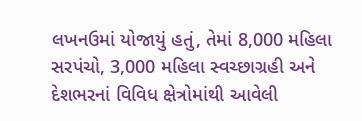લખનઉમાં યોજાયું હતું, તેમાં 8,000 મહિલા સરપંચો, 3,000 મહિલા સ્વચ્છાગ્રહી અને દેશભરનાં વિવિધ ક્ષેત્રોમાંથી આવેલી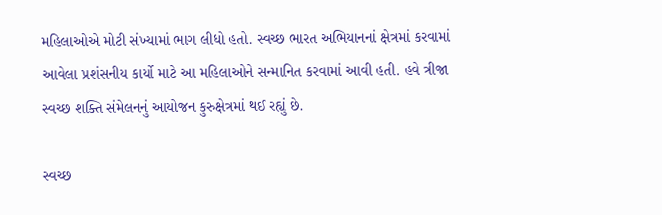મહિલાઓએ મોટી સંખ્યામાં ભાગ લીધો હતો. સ્વચ્છ ભારત અભિયાનનાં ક્ષેત્રમાં કરવામાં આવેલા પ્રશંસનીય કાર્યો માટે આ મહિલાઓને સન્માનિત કરવામાં આવી હતી. હવે ત્રીજા સ્વચ્છ શક્તિ સંમેલનનું આયોજન કુરુક્ષેત્રમાં થઈ રહ્યું છે.

સ્વચ્છ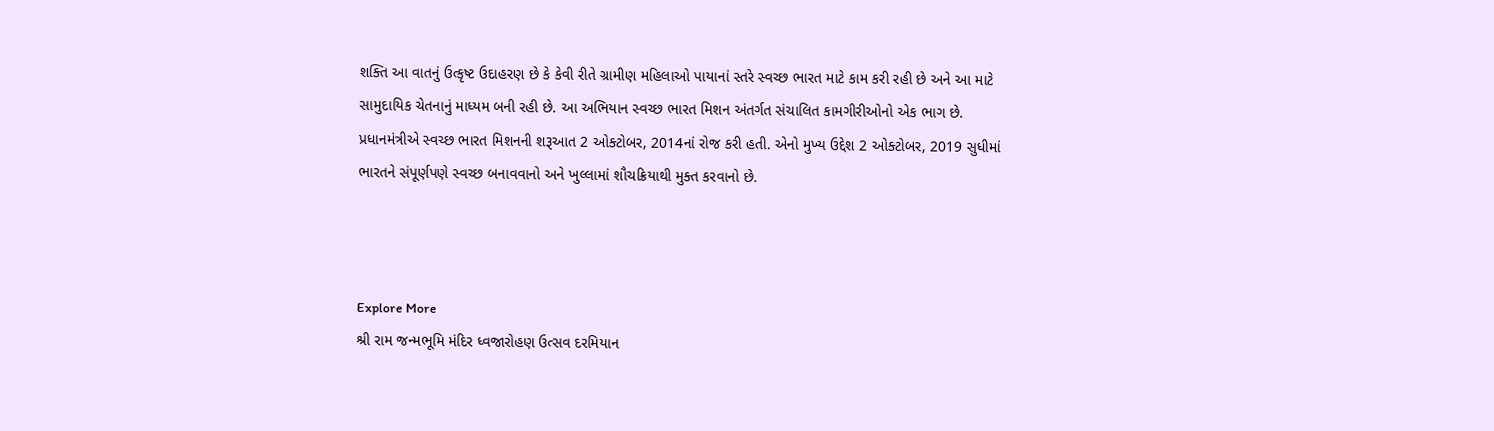શક્તિ આ વાતનું ઉત્કૃષ્ટ ઉદાહરણ છે કે કેવી રીતે ગ્રામીણ મહિલાઓ પાયાનાં સ્તરે સ્વચ્છ ભારત માટે કામ કરી રહી છે અને આ માટે સામુદાયિક ચેતનાનું માધ્યમ બની રહી છે. આ અભિયાન સ્વચ્છ ભારત મિશન અંતર્ગત સંચાલિત કામગીરીઓનો એક ભાગ છે. પ્રધાનમંત્રીએ સ્વચ્છ ભારત મિશનની શરૂઆત 2 ઓક્ટોબર, 2014નાં રોજ કરી હતી. એનો મુખ્ય ઉદ્દેશ 2 ઓક્ટોબર, 2019 સુધીમાં ભારતને સંપૂર્ણપણે સ્વચ્છ બનાવવાનો અને ખુલ્લામાં શૌચક્રિયાથી મુક્ત કરવાનો છે.



Explore More
શ્રી રામ જન્મભૂમિ મંદિર ધ્વજારોહણ ઉત્સવ દરમિયાન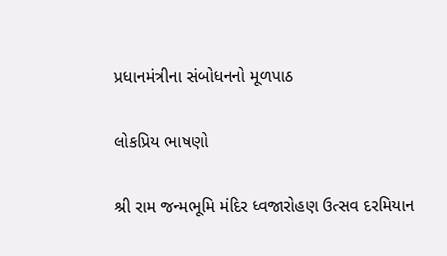પ્રધાનમંત્રીના સંબોધનનો મૂળપાઠ

લોકપ્રિય ભાષણો

શ્રી રામ જન્મભૂમિ મંદિર ધ્વજારોહણ ઉત્સવ દરમિયાન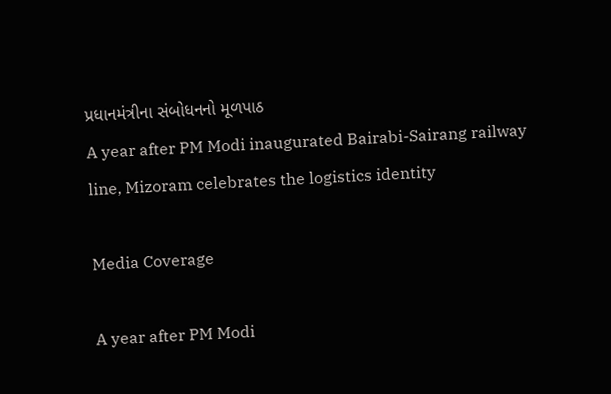પ્રધાનમંત્રીના સંબોધનનો મૂળપાઠ
A year after PM Modi inaugurated Bairabi-Sairang railway line, Mizoram celebrates the logistics identity

Media Coverage

A year after PM Modi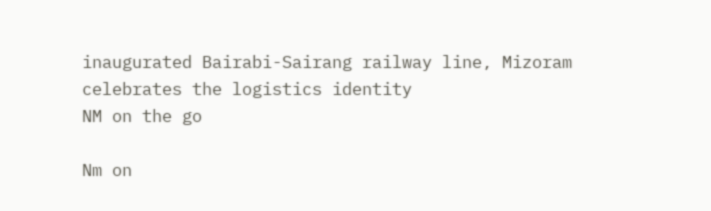inaugurated Bairabi-Sairang railway line, Mizoram celebrates the logistics identity
NM on the go

Nm on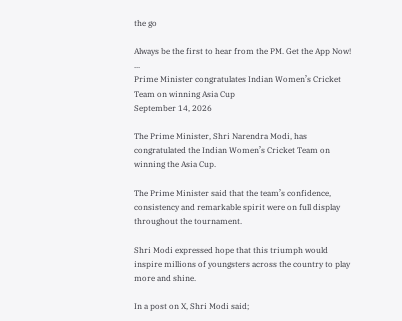the go

Always be the first to hear from the PM. Get the App Now!
...
Prime Minister congratulates Indian Women’s Cricket Team on winning Asia Cup
September 14, 2026

The Prime Minister, Shri Narendra Modi, has congratulated the Indian Women’s Cricket Team on winning the Asia Cup.

The Prime Minister said that the team’s confidence, consistency and remarkable spirit were on full display throughout the tournament.

Shri Modi expressed hope that this triumph would inspire millions of youngsters across the country to play more and shine.

In a post on X, Shri Modi said;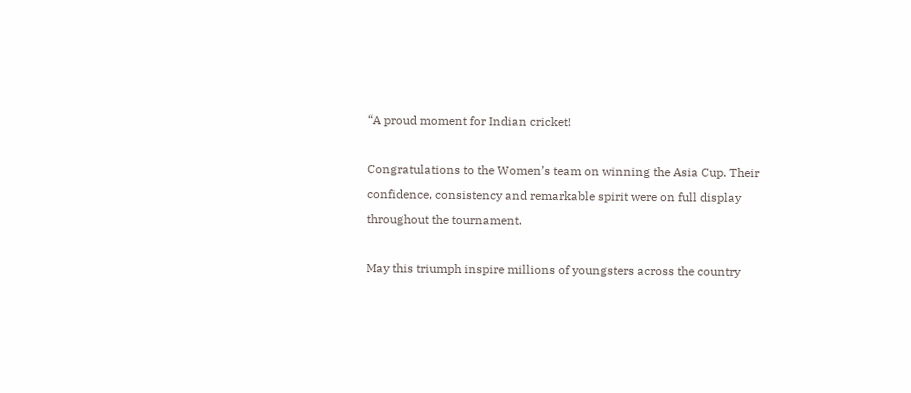“A proud moment for Indian cricket!

Congratulations to the Women’s team on winning the Asia Cup. Their confidence, consistency and remarkable spirit were on full display throughout the tournament.

May this triumph inspire millions of youngsters across the country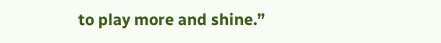to play more and shine.”